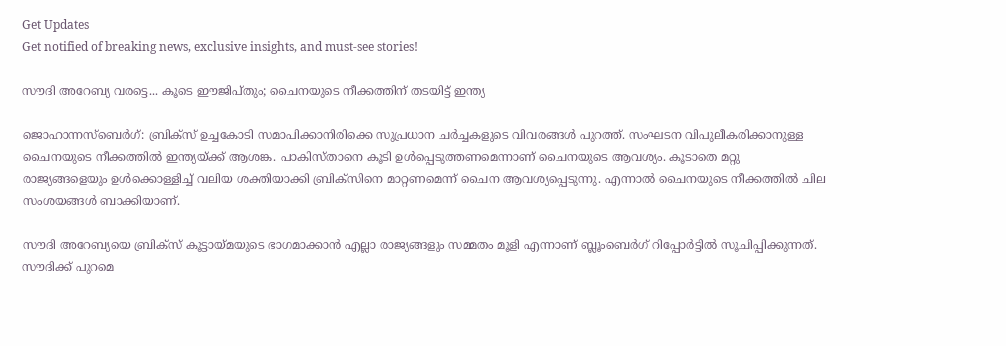Get Updates
Get notified of breaking news, exclusive insights, and must-see stories!

സൗദി അറേബ്യ വരട്ടെ... കൂടെ ഈജിപ്തും; ചൈനയുടെ നീക്കത്തിന് തടയിട്ട് ഇന്ത്യ

ജൊഹാന്നസ്‌ബെര്‍ഗ്: ബ്രിക്‌സ് ഉച്ചകോടി സമാപിക്കാനിരിക്കെ സുപ്രധാന ചര്‍ച്ചകളുടെ വിവരങ്ങള്‍ പുറത്ത്. സംഘടന വിപുലീകരിക്കാനുള്ള ചൈനയുടെ നീക്കത്തില്‍ ഇന്ത്യയ്ക്ക് ആശങ്ക. പാകിസ്താനെ കൂടി ഉള്‍പ്പെടുത്തണമെന്നാണ് ചൈനയുടെ ആവശ്യം. കൂടാതെ മറ്റു രാജ്യങ്ങളെയും ഉള്‍ക്കൊള്ളിച്ച് വലിയ ശക്തിയാക്കി ബ്രിക്‌സിനെ മാറ്റണമെന്ന് ചൈന ആവശ്യപ്പെടുന്നു. എന്നാല്‍ ചൈനയുടെ നീക്കത്തില്‍ ചില സംശയങ്ങള്‍ ബാക്കിയാണ്.

സൗദി അറേബ്യയെ ബ്രിക്‌സ് കൂട്ടായ്മയുടെ ഭാഗമാക്കാന്‍ എല്ലാ രാജ്യങ്ങളും സമ്മതം മൂളി എന്നാണ് ബ്ലൂംബെര്‍ഗ് റിപ്പോര്‍ട്ടില്‍ സൂചിപ്പിക്കുന്നത്. സൗദിക്ക് പുറമെ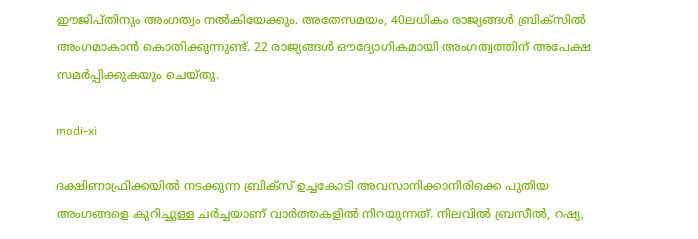ഈജിപ്തിനും അംഗത്വം നല്‍കിയേക്കും. അതേസമയം, 40ലധികം രാജ്യങ്ങള്‍ ബ്രിക്‌സില്‍ അംഗമാകാന്‍ കൊതിക്കുന്നുണ്ട്. 22 രാജ്യങ്ങള്‍ ഔദ്യോഗികമായി അംഗത്വത്തിന് അപേക്ഷ സമര്‍പ്പിക്കുകയും ചെയ്തു.

modi-xi

ദക്ഷിണാഫ്രിക്കയില്‍ നടക്കുന്ന ബ്രിക്‌സ് ഉച്ചകോടി അവസാനിക്കാനിരിക്കെ പുതിയ അംഗങ്ങളെ കുറിച്ചുള്ള ചര്‍ച്ചയാണ് വാര്‍ത്തകളില്‍ നിറയുന്നത്. നിലവില്‍ ബ്രസീല്‍, റഷ്യ,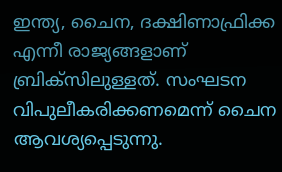ഇന്ത്യ, ചൈന, ദക്ഷിണാഫ്രിക്ക എന്നീ രാജ്യങ്ങളാണ് ബ്രിക്‌സിലുള്ളത്. സംഘടന വിപുലീകരിക്കണമെന്ന് ചൈന ആവശ്യപ്പെടുന്നു.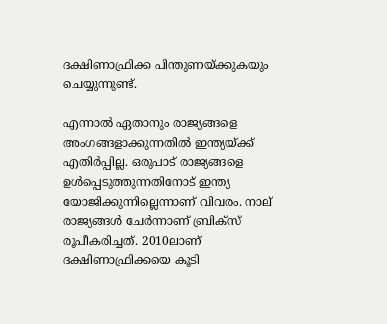ദക്ഷിണാഫ്രിക്ക പിന്തുണയ്ക്കുകയും ചെയ്യുന്നുണ്ട്.

എന്നാല്‍ ഏതാനും രാജ്യങ്ങളെ അംഗങ്ങളാക്കുന്നതില്‍ ഇന്ത്യയ്ക്ക് എതിര്‍പ്പില്ല. ഒരുപാട് രാജ്യങ്ങളെ ഉള്‍പ്പെടുത്തുന്നതിനോട് ഇന്ത്യ യോജിക്കുന്നില്ലെന്നാണ് വിവരം. നാല് രാജ്യങ്ങള്‍ ചേര്‍ന്നാണ് ബ്രിക്‌സ് രൂപീകരിച്ചത്. 2010ലാണ് ദക്ഷിണാഫ്രിക്കയെ കൂടി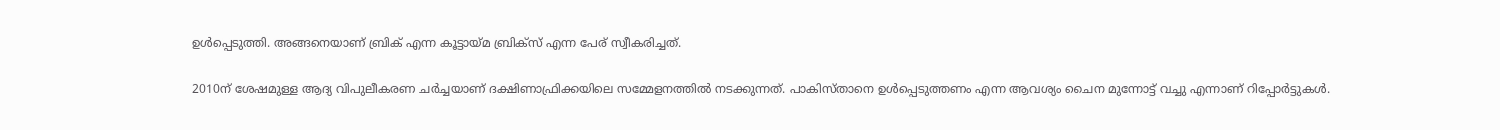ഉള്‍പ്പെടുത്തി. അങ്ങനെയാണ് ബ്രിക് എന്ന കൂട്ടായ്മ ബ്രിക്‌സ് എന്ന പേര് സ്വീകരിച്ചത്.

2010ന് ശേഷമുള്ള ആദ്യ വിപുലീകരണ ചര്‍ച്ചയാണ് ദക്ഷിണാഫ്രിക്കയിലെ സമ്മേളനത്തില്‍ നടക്കുന്നത്. പാകിസ്താനെ ഉള്‍പ്പെടുത്തണം എന്ന ആവശ്യം ചൈന മുന്നോട്ട് വച്ചു എന്നാണ് റിപ്പോര്‍ട്ടുകള്‍.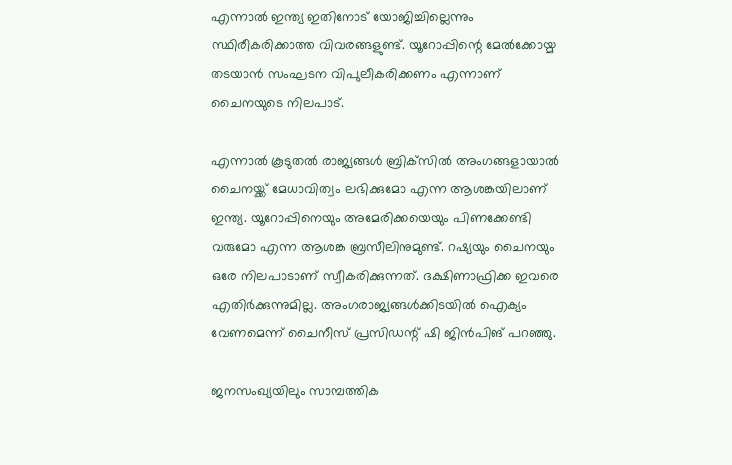എന്നാല്‍ ഇന്ത്യ ഇതിനോട് യോജിച്ചില്ലെന്നും സ്ഥിരീകരിക്കാത്ത വിവരങ്ങളുണ്ട്. യൂറോപ്പിന്റെ മേല്‍ക്കോയ്മ തടയാന്‍ സംഘടന വിപുലീകരിക്കണം എന്നാണ് ചൈനയുടെ നിലപാട്.

എന്നാല്‍ കൂടുതല്‍ രാജ്യങ്ങള്‍ ബ്രിക്‌സില്‍ അംഗങ്ങളായാല്‍ ചൈനയ്ക്ക് മേധാവിത്വം ലഭിക്കുമോ എന്ന ആശങ്കയിലാണ് ഇന്ത്യ. യൂറോപ്പിനെയും അമേരിക്കയെയും പിണക്കേണ്ടി വരുമോ എന്ന ആശങ്ക ബ്രസീലിനുമുണ്ട്. റഷ്യയും ചൈനയും ഒരേ നിലപാടാണ് സ്വീകരിക്കുന്നത്. ദക്ഷിണാഫ്രിക്ക ഇവരെ എതിര്‍ക്കുന്നുമില്ല. അംഗരാജ്യങ്ങള്‍ക്കിടയില്‍ ഐക്യം വേണമെന്ന് ചൈനീസ് പ്രസിഡന്റ് ഷി ജിന്‍പിങ് പറഞ്ഞു.

ജനസംഖ്യയിലും സാമ്പത്തിക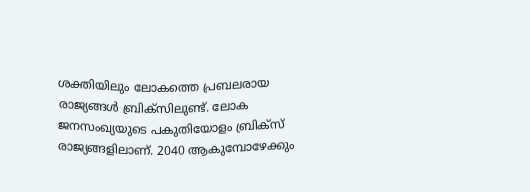ശക്തിയിലും ലോകത്തെ പ്രബലരായ രാജ്യങ്ങള്‍ ബ്രിക്‌സിലുണ്ട്. ലോക ജനസംഖ്യയുടെ പകുതിയോളം ബ്രിക്‌സ് രാജ്യങ്ങളിലാണ്. 2040 ആകുമ്പോഴേക്കും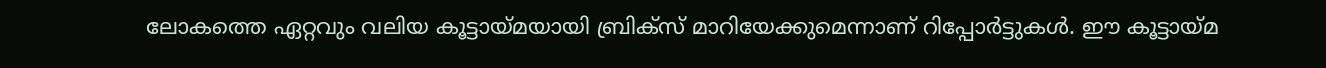ലോകത്തെ ഏറ്റവും വലിയ കൂട്ടായ്മയായി ബ്രിക്‌സ് മാറിയേക്കുമെന്നാണ് റിപ്പോര്‍ട്ടുകള്‍. ഈ കൂട്ടായ്മ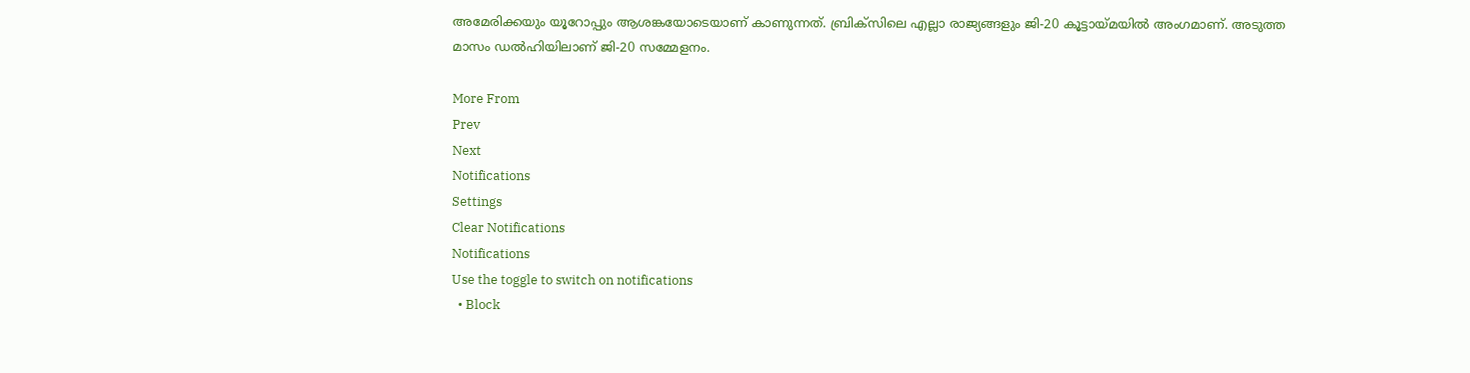അമേരിക്കയും യൂറോപ്പും ആശങ്കയോടെയാണ് കാണുന്നത്. ബ്രിക്‌സിലെ എല്ലാ രാജ്യങ്ങളും ജി-20 കൂട്ടായ്മയില്‍ അംഗമാണ്. അടുത്ത മാസം ഡല്‍ഹിയിലാണ് ജി-20 സമ്മേളനം.

More From
Prev
Next
Notifications
Settings
Clear Notifications
Notifications
Use the toggle to switch on notifications
  • Block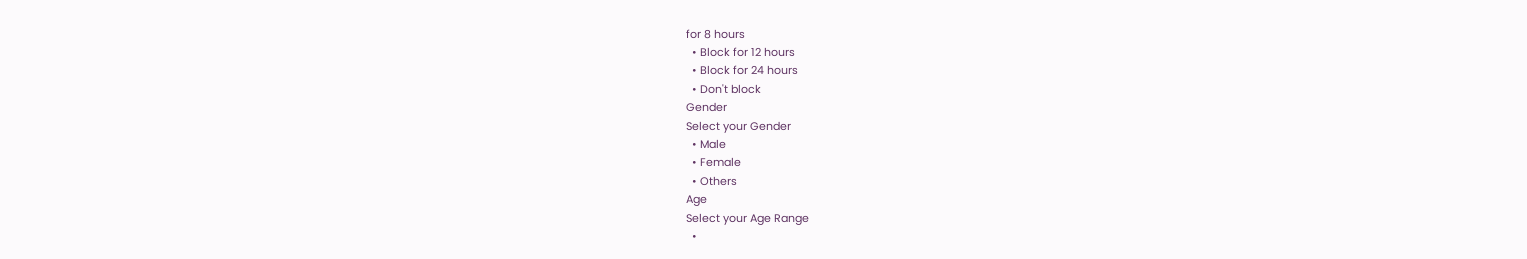for 8 hours
  • Block for 12 hours
  • Block for 24 hours
  • Don't block
Gender
Select your Gender
  • Male
  • Female
  • Others
Age
Select your Age Range
  •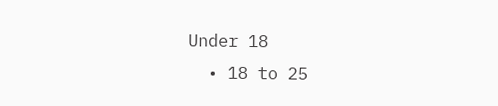Under 18
  • 18 to 25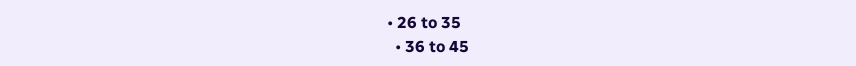• 26 to 35
  • 36 to 45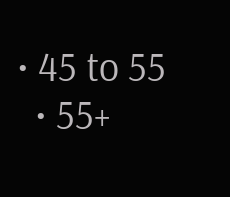• 45 to 55
  • 55+